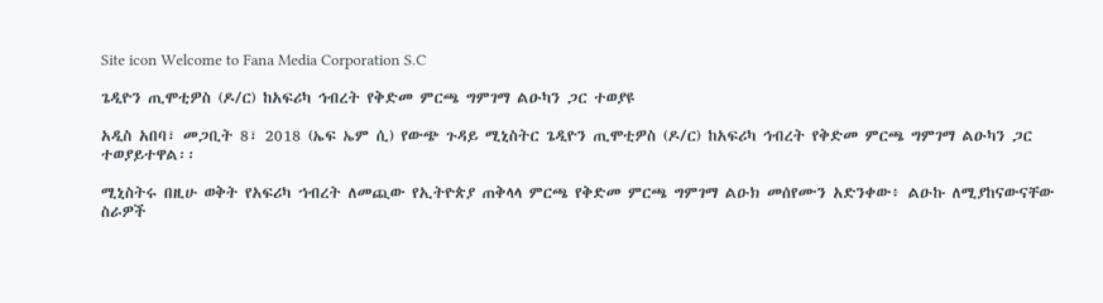Site icon Welcome to Fana Media Corporation S.C

ጌዲዮን ጢሞቲዎስ (ዶ/ር) ከአፍሪካ ኅብረት የቅድመ ምርጫ ግምገማ ልዑካን ጋር ተወያዩ

አዲስ አበባ፣ መጋቢት 8፣ 2018 (ኤፍ ኤም ሲ) የውጭ ጉዳይ ሚኒስትር ጌዲዮን ጢሞቲዎስ (ዶ/ር) ከአፍሪካ ኅብረት የቅድመ ምርጫ ግምገማ ልዑካን ጋር ተወያይተዋል፡፡

ሚኒስትሩ በዚሁ ወቅት የአፍሪካ ኀብረት ለመጪው የኢትዮጵያ ጠቅላላ ምርጫ የቅድመ ምርጫ ግምገማ ልዑክ መሰየሙን አድንቀው፥ ልዑኩ ለሚያከናውናቸው ስራዎች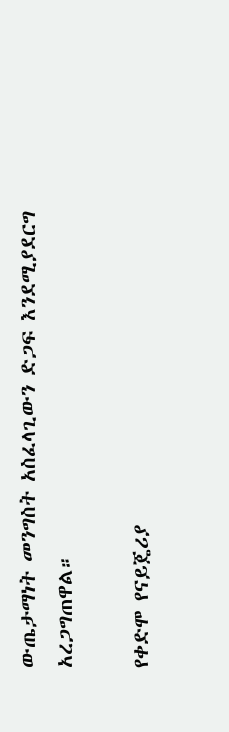ውጤታማነት መንግስት አስፈላጊውን ድጋፍ እንደሚያደርግ አረጋግጠዋል።

የቀድሞ የናይጄሪያ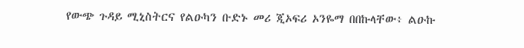የውጭ ጉዳይ ሚኒስትርና የልዑካን ቡድኑ መሪ ጂኦፍሪ ኦንዬማ በበኩላቸው፥ ልዑኩ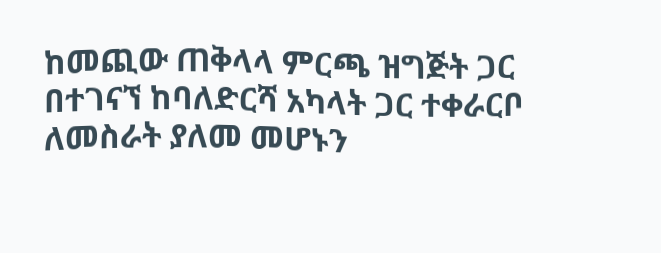ከመጪው ጠቅላላ ምርጫ ዝግጅት ጋር በተገናኘ ከባለድርሻ አካላት ጋር ተቀራርቦ ለመስራት ያለመ መሆኑን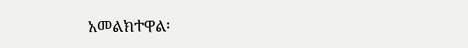አመልክተዋል፡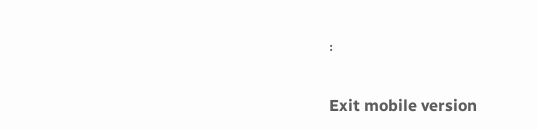፡

Exit mobile version